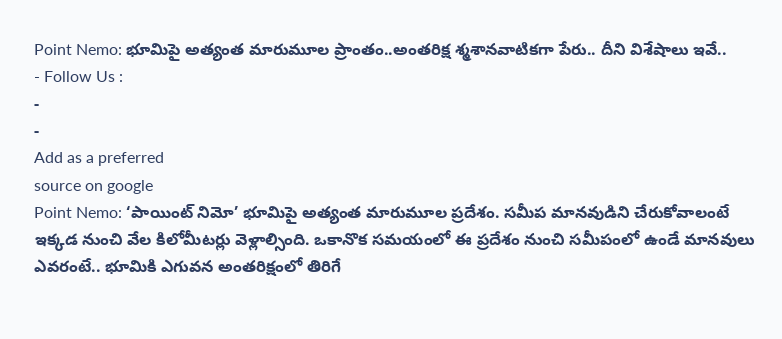Point Nemo: భూమిపై అత్యంత మారుమూల ప్రాంతం..అంతరిక్ష శ్మశానవాటికగా పేరు.. దీని విశేషాలు ఇవే..
- Follow Us :
-
-
Add as a preferred
source on google
Point Nemo: ‘పాయింట్ నిమో’ భూమిపై అత్యంత మారుమూల ప్రదేశం. సమీప మానవుడిని చేరుకోవాలంటే ఇక్కడ నుంచి వేల కిలోమీటర్లు వెళ్లాల్సింది. ఒకానొక సమయంలో ఈ ప్రదేశం నుంచి సమీపంలో ఉండే మానవులు ఎవరంటే.. భూమికి ఎగువన అంతరిక్షంలో తిరిగే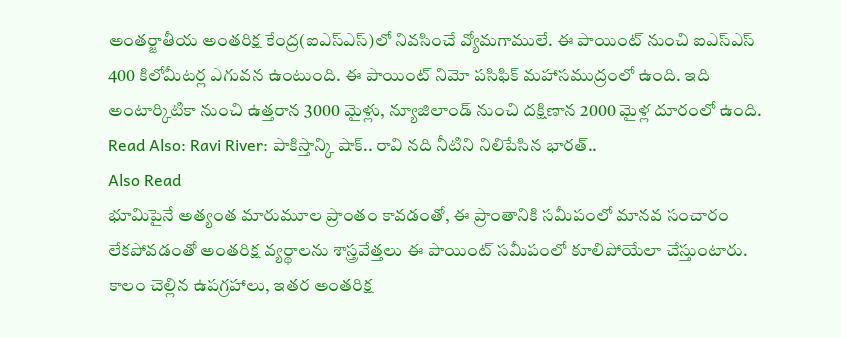అంతర్జాతీయ అంతరిక్ష కేంద్ర(ఐఎస్ఎస్)లో నివసించే వ్యోమగాములే. ఈ పాయింట్ నుంచి ఐఎస్ఎస్ 400 కిలోమీటర్ల ఎగువన ఉంటుంది. ఈ పాయింట్ నిమో పసిఫిక్ మహాసముద్రంలో ఉంది. ఇది అంటార్కిటికా నుంచి ఉత్తరాన 3000 మైళ్లు, న్యూజిలాండ్ నుంచి దక్షిణాన 2000 మైళ్ల దూరంలో ఉంది.
Read Also: Ravi River: పాకిస్తాన్కి షాక్.. రావి నది నీటిని నిలిపేసిన భారత్..
Also Read
భూమిపైనే అత్యంత మారుమూల ప్రాంతం కావడంతో, ఈ ప్రాంతానికి సమీపంలో మానవ సంచారం లేకపోవడంతో అంతరిక్ష వ్యర్థాలను శాస్త్రవేత్తలు ఈ పాయింట్ సమీపంలో కూలిపోయేలా చేస్తుంటారు. కాలం చెల్లిన ఉపగ్రహాలు, ఇతర అంతరిక్ష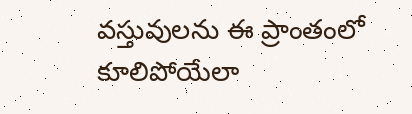వస్తువులను ఈ ప్రాంతంలో కూలిపోయేలా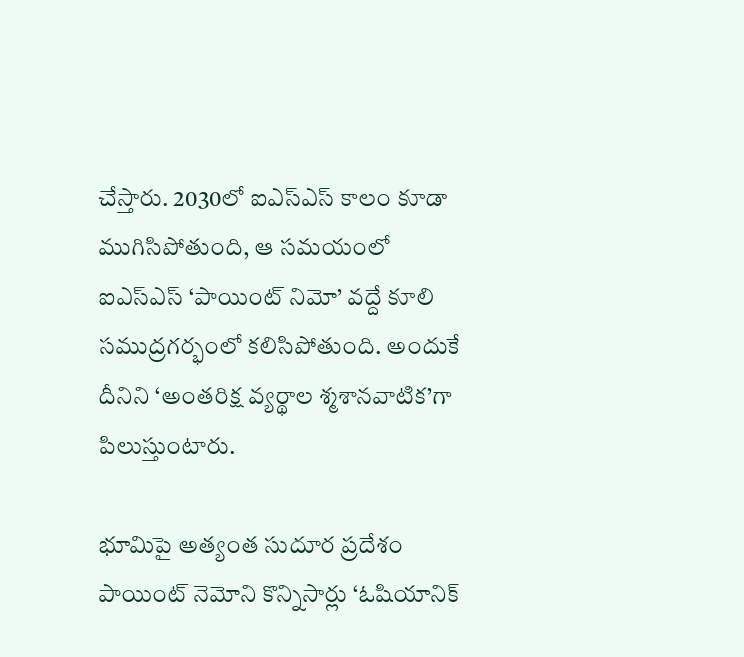చేస్తారు. 2030లో ఐఎస్ఎస్ కాలం కూడా ముగిసిపోతుంది, ఆ సమయంలో ఐఎస్ఎస్ ‘పాయింట్ నిమో’ వద్దే కూలి సముద్రగర్భంలో కలిసిపోతుంది. అందుకే దీనిని ‘అంతరిక్ష వ్యర్థాల శ్మశానవాటిక’గా పిలుస్తుంటారు.

భూమిపై అత్యంత సుదూర ప్రదేశం పాయింట్ నెమోని కొన్నిసార్లు ‘ఓషియానిక్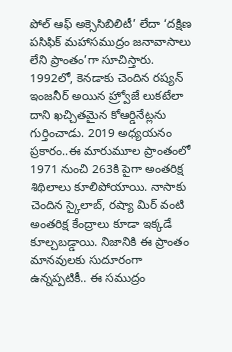పోల్ ఆఫ్ అక్సెసిబిలిటీ’ లేదా ‘దక్షిణ పసిఫిక్ మహాసముద్రం జనావాసాలు లేని ప్రాంతం’గా సూచిస్తారు. 1992లో, కెనడాకు చెందిన రష్యన్ ఇంజనీర్ అయిన హ్ర్వోజే లుకటేలా దాని ఖచ్చితమైన కోఆర్డినేట్లను గుర్తించాడు. 2019 అధ్యయనం ప్రకారం..ఈ మారుమూల ప్రాంతంలో 1971 నుంచి 263కి పైగా అంతరిక్ష శిథిలాలు కూలిపోయాయి. నాసాకు చెందిన స్కైలాబ్, రష్యా మిర్ వంటి అంతరిక్ష కేంద్రాలు కూడా ఇక్కడే కూల్చబడ్డాయి. నిజానికి ఈ ప్రాంతం మానవులకు సుదూరంగా ఉన్నప్పటికీ.. ఈ సముద్రం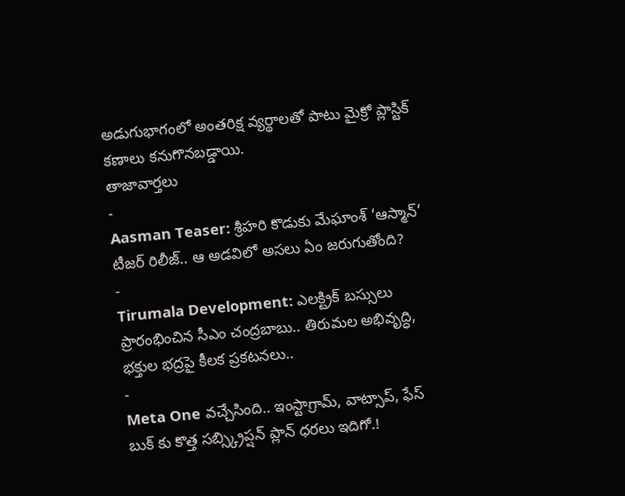అడుగుభాగంలో అంతరిక్ష వ్యర్థాలతో పాటు మైక్రో ప్లాస్టిక్ కణాలు కనుగొనబడ్డాయి.
తాజావార్తలు
-
Aasman Teaser: శ్రీహరి కొడుకు మేఘాంశ్ ‘ఆస్మాన్’ టీజర్ రిలీజ్.. ఆ అడవిలో అసలు ఏం జరుగుతోంది?
-
Tirumala Development: ఎలక్ట్రిక్ బస్సులు ప్రారంభించిన సీఎం చంద్రబాబు.. తిరుమల అభివృద్ధి, భక్తుల భద్రపై కీలక ప్రకటనలు..
-
Meta One వచ్చేసింది.. ఇంస్టాగ్రామ్, వాట్సాప్, ఫేస్ బుక్ కు కొత్త సబ్స్క్రిప్షన్ ప్లాన్ ధరలు ఇదిగో.!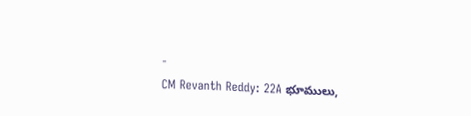-
CM Revanth Reddy: 22A భూములు,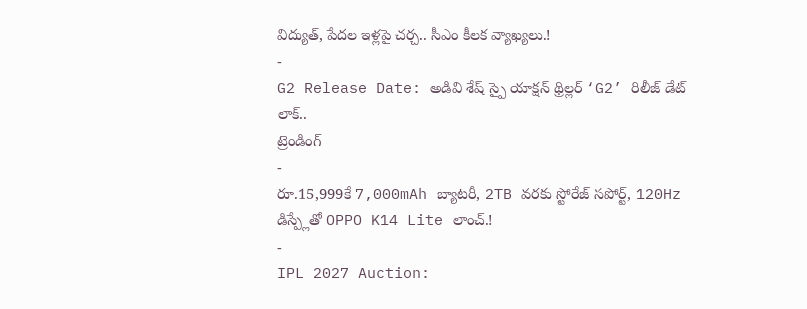విద్యుత్, పేదల ఇళ్లపై చర్చ.. సీఎం కీలక వ్యాఖ్యలు.!
-
G2 Release Date: అడివి శేష్ స్పై యాక్షన్ థ్రిల్లర్ ‘G2’ రిలీజ్ డేట్ లాక్..
ట్రెండింగ్
-
రూ.15,999కే 7,000mAh బ్యాటరీ, 2TB వరకు స్టోరేజ్ సపోర్ట్, 120Hz డిస్ప్లేతో OPPO K14 Lite లాంచ్.!
-
IPL 2027 Auction: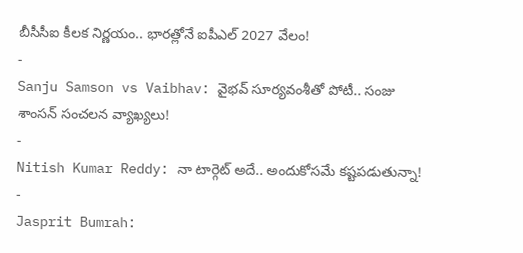బీసీసీఐ కీలక నిర్ణయం.. భారత్లోనే ఐపీఎల్ 2027 వేలం!
-
Sanju Samson vs Vaibhav: వైభవ్ సూర్యవంశీతో పోటీ.. సంజు శాంసన్ సంచలన వ్యాఖ్యలు!
-
Nitish Kumar Reddy: నా టార్గెట్ అదే.. అందుకోసమే కష్టపడుతున్నా!
-
Jasprit Bumrah: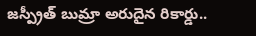జస్ప్రీత్ బుమ్రా అరుదైన రికార్డు..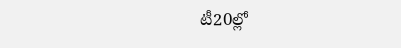టీ20ల్లో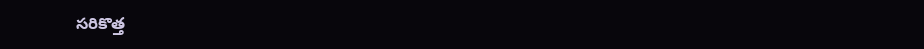సరికొత్త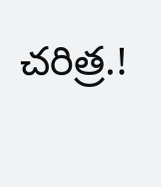చరిత్ర.!